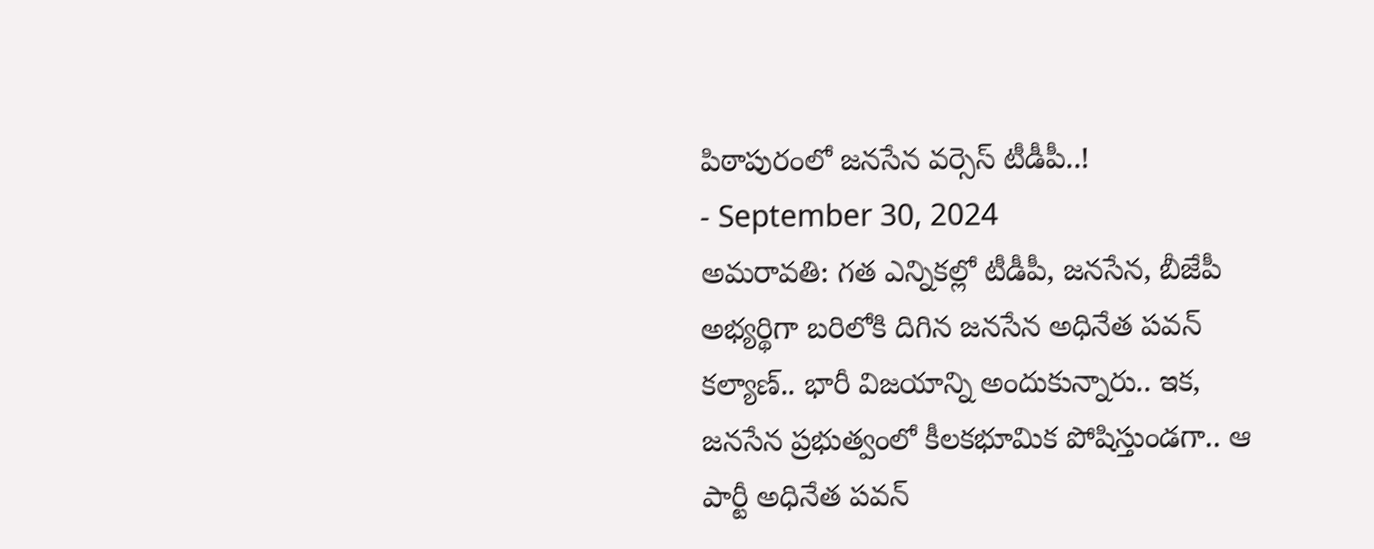పిఠాపురంలో జనసేన వర్సెస్ టీడీపీ..!
- September 30, 2024
అమరావతి: గత ఎన్నికల్లో టీడీపీ, జనసేన, బీజేపీ అభ్యర్థిగా బరిలోకి దిగిన జనసేన అధినేత పవన్ కల్యాణ్.. భారీ విజయాన్ని అందుకున్నారు.. ఇక, జనసేన ప్రభుత్వంలో కీలకభూమిక పోషిస్తుండగా.. ఆ పార్టీ అధినేత పవన్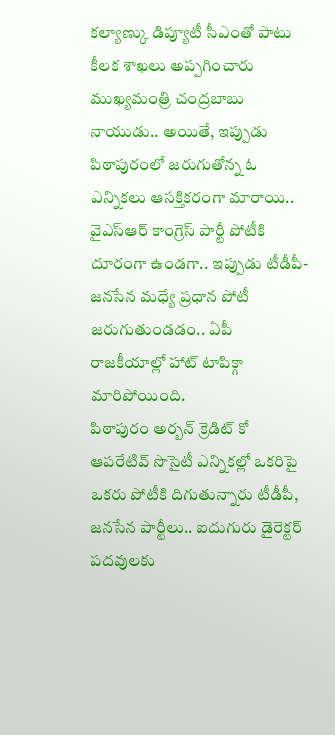కల్యాణ్కు డిప్యూటీ సీఎంతో పాటు కీలక శాఖలు అప్పగించారు ముఖ్యమంత్రి చంద్రబాబు నాయుడు.. అయితే, ఇప్పుడు పిఠాపురంలో జరుగుతోన్న ఓ ఎన్నికలు ఆసక్తికరంగా మారాయి.. వైఎస్ఆర్ కాంగ్రెస్ పార్టీ పోటీకి దూరంగా ఉండగా.. ఇప్పుడు టీడీపీ-జనసేన మధ్యే ప్రధాన పోటీ జరుగుతుండడం.. ఏపీ రాజకీయాల్లో హాట్ టాపిక్గా మారిపోయింది.
పిఠాపురం అర్బన్ క్రెడిట్ కో ఆపరేటివ్ సొసైటీ ఎన్నికల్లో ఒకరిపై ఒకరు పోటీకి దిగుతున్నారు టీడీపీ, జనసేన పార్టీలు.. ఐదుగురు డైరెక్టర్ పదవులకు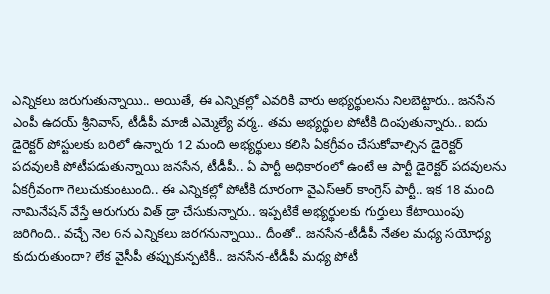ఎన్నికలు జరుగుతున్నాయి.. అయితే, ఈ ఎన్నికల్లో ఎవరికి వారు అభ్యర్థులను నిలబెట్టారు.. జనసేన ఎంపీ ఉదయ్ శ్రీనివాస్, టీడీపీ మాజీ ఎమ్మెల్యే వర్మ.. తమ అభ్యర్థుల పోటీకి దింపుతున్నారు.. ఐదు డైరెక్టర్ పోస్టులకు బరిలో ఉన్నారు 12 మంది అభ్యర్థులు కలిసి ఏకగ్రీవం చేసుకోవాల్సిన డైరెక్టర్ పదవులకి పోటీపడుతున్నాయి జనసేన, టీడీపీ.. ఏ పార్టీ అధికారంలో ఉంటే ఆ పార్టీ డైరెక్టర్ పదవులను ఏకగ్రీవంగా గెలుచుకుంటుంది.. ఈ ఎన్నికల్లో పోటీకి దూరంగా వైఎస్ఆర్ కాంగ్రెస్ పార్టీ.. ఇక 18 మంది నామినేషన్ వేస్తే ఆరుగురు విత్ డ్రా చేసుకున్నారు.. ఇప్పటికే అభ్యర్థులకు గుర్తులు కేటాయింపు జరిగింది.. వచ్చే నెల 6న ఎన్నికలు జరగనున్నాయి.. దీంతో.. జనసేన-టీడీపీ నేతల మధ్య సయోధ్య కుదురుతుందా? లేక వైసీపీ తప్పుకున్పటికీ.. జనసేన-టీడీపీ మధ్య పోటీ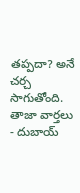తప్పదా? అనే చర్చ సాగుతోంది.
తాజా వార్తలు
- దుబాయ్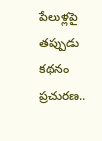పేలుళ్లపై తప్పుడు కథనం ప్రచురణ..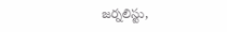జర్నలిస్టు,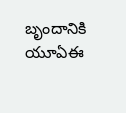బృందానికి యూఏఈ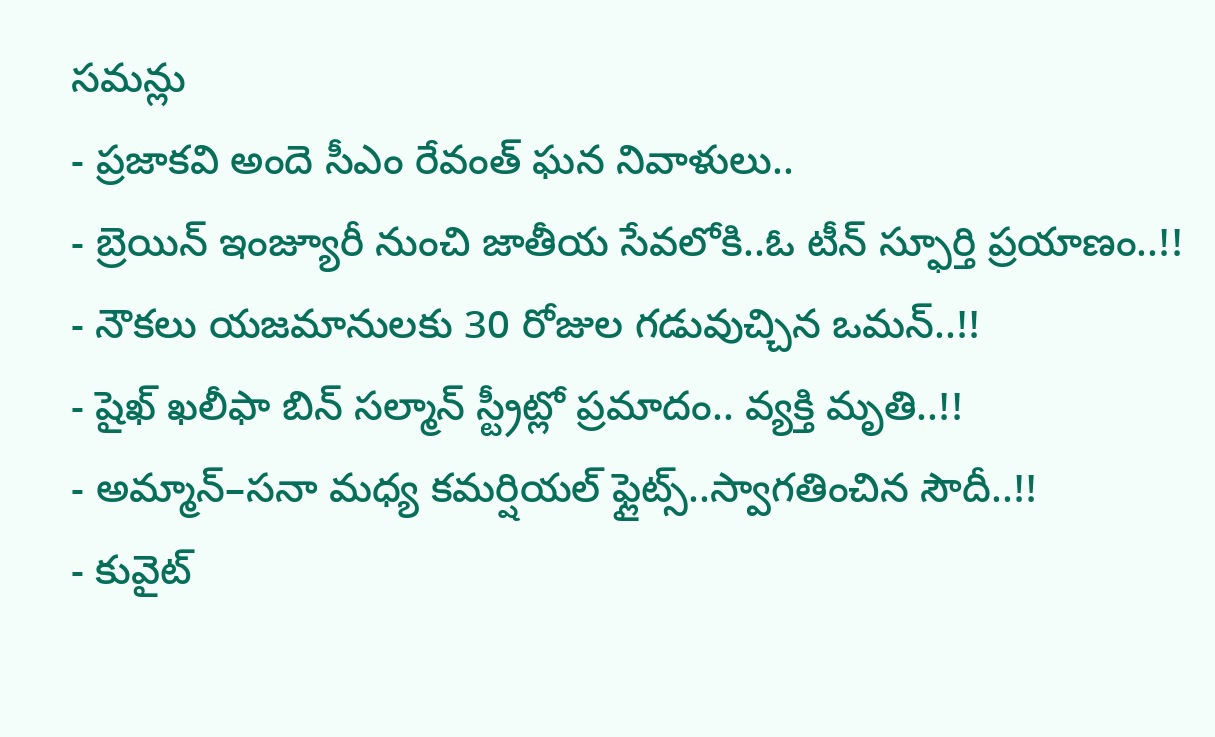సమన్లు
- ప్రజాకవి అందె సీఎం రేవంత్ ఘన నివాళులు..
- బ్రెయిన్ ఇంజ్యూరీ నుంచి జాతీయ సేవలోకి..ఓ టీన్ స్ఫూర్తి ప్రయాణం..!!
- నౌకలు యజమానులకు 30 రోజుల గడువుచ్చిన ఒమన్..!!
- షైఖ్ ఖలీఫా బిన్ సల్మాన్ స్ట్రీట్లో ప్రమాదం.. వ్యక్తి మృతి..!!
- అమ్మాన్–సనా మధ్య కమర్షియల్ ఫ్లైట్స్..స్వాగతించిన సౌదీ..!!
- కువైట్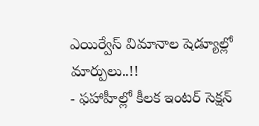ఎయిర్వేస్ విమానాల షెడ్యూల్లో మార్పులు..!!
- ఫహాహీల్లో కీలక ఇంటర్ సెక్షన్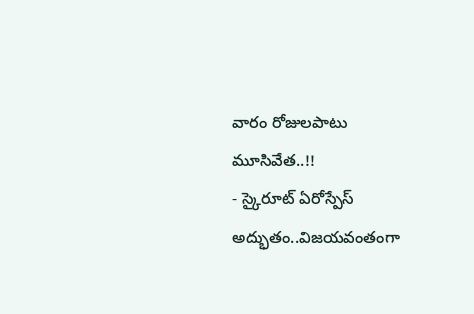వారం రోజులపాటు మూసివేత..!!
- స్కైరూట్ ఏరోస్పేస్ అద్భుతం..విజయవంతంగా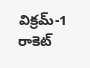విక్రమ్-1 రాకెట్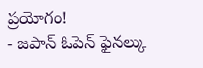ప్రయోగం!
- జపాన్ ఓపెన్ ఫైనల్కు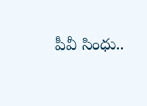పీవీ సింధు..